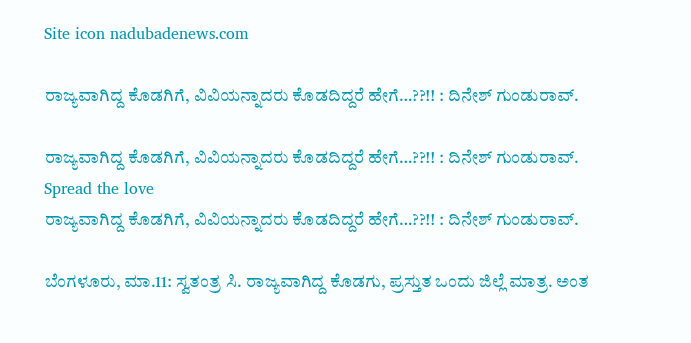Site icon nadubadenews.com

ರಾಜ್ಯವಾಗಿದ್ದ ಕೊಡಗಿಗೆ, ವಿವಿಯನ್ನಾದರು ಕೊಡದಿದ್ದರೆ ಹೇಗೆ…??!! : ದಿನೇಶ್‌ ಗುಂಡುರಾವ್.

ರಾಜ್ಯವಾಗಿದ್ದ ಕೊಡಗಿಗೆ, ವಿವಿಯನ್ನಾದರು ಕೊಡದಿದ್ದರೆ ಹೇಗೆ…??!! : ದಿನೇಶ್‌ ಗುಂಡುರಾವ್.
Spread the love
ರಾಜ್ಯವಾಗಿದ್ದ ಕೊಡಗಿಗೆ, ವಿವಿಯನ್ನಾದರು ಕೊಡದಿದ್ದರೆ ಹೇಗೆ…??!! : ದಿನೇಶ್‌ ಗುಂಡುರಾವ್.

ಬೆಂಗಳೂರು, ಮಾ.11: ಸ್ವತಂತ್ರ ಸಿ. ರಾಜ್ಯವಾಗಿದ್ದ ಕೊಡಗು, ಪ್ರಸ್ತುತ ಒಂದು ಜಿಲ್ಲೆ ಮಾತ್ರ. ಅಂತ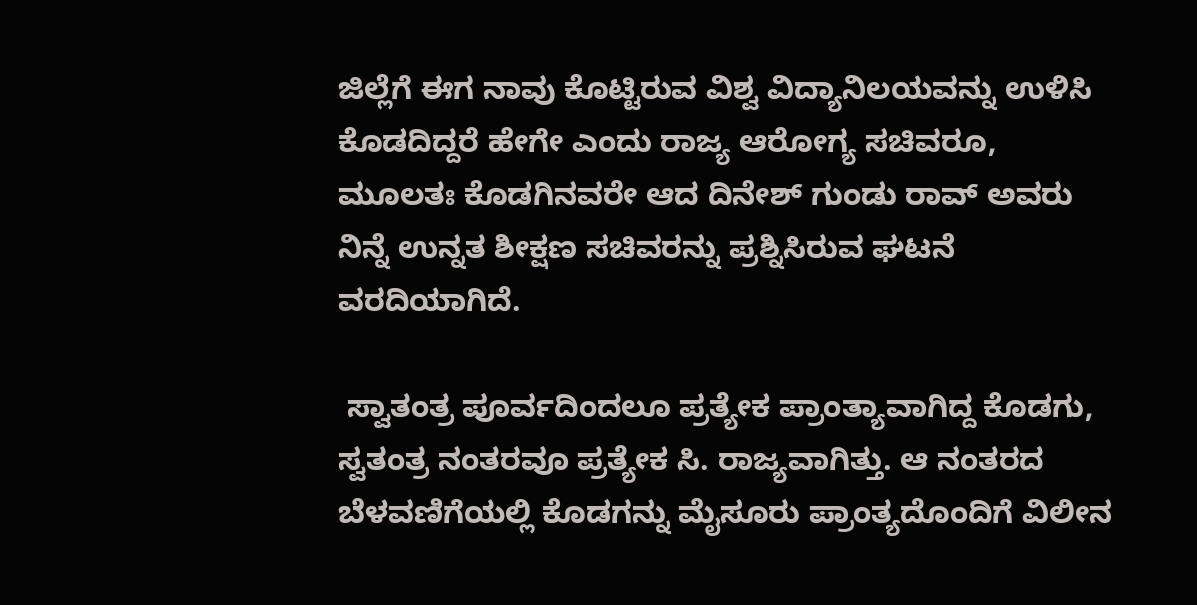ಜಿಲ್ಲೆಗೆ ಈಗ ನಾವು ಕೊಟ್ಟಿರುವ ವಿಶ್ವ ವಿದ್ಯಾನಿಲಯವನ್ನು ಉಳಿಸಿ  ಕೊಡದಿದ್ದರೆ ಹೇಗೇ ಎಂದು ರಾಜ್ಯ ಆರೋಗ್ಯ ಸಚಿವರೂ, ಮೂಲತಃ ಕೊಡಗಿನವರೇ ಆದ ದಿನೇಶ್‌ ಗುಂಡು ರಾವ್‌ ಅವರು ನಿನ್ನೆ ಉನ್ನತ ಶೀಕ್ಷಣ ಸಚಿವರನ್ನು ಪ್ರಶ್ನಿಸಿರುವ ಘಟನೆ ವರದಿಯಾಗಿದೆ.

 ಸ್ವಾತಂತ್ರ ಪೂರ್ವದಿಂದಲೂ ಪ್ರತ್ಯೇಕ ಪ್ರಾಂತ್ಯಾವಾಗಿದ್ದ ಕೊಡಗು, ಸ್ವತಂತ್ರ ನಂತರವೂ ಪ್ರತ್ಯೇಕ ಸಿ. ರಾಜ್ಯವಾಗಿತ್ತು. ಆ ನಂತರದ  ಬೆಳವಣಿಗೆಯಲ್ಲಿ ಕೊಡಗನ್ನು ಮೈಸೂರು ಪ್ರಾಂತ್ಯದೊಂದಿಗೆ ವಿಲೀನ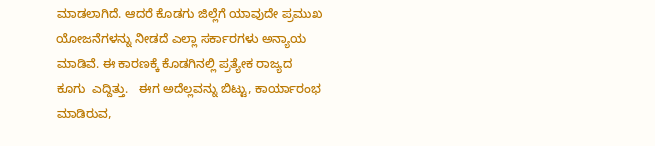ಮಾಡಲಾಗಿದೆ. ಆದರೆ ಕೊಡಗು ಜಿಲ್ಲೆಗೆ ಯಾವುದೇ ಪ್ರಮುಖ ಯೋಜನೆಗಳನ್ನು ನೀಡದೆ ಎಲ್ಲಾ ಸರ್ಕಾರಗಳು ಅನ್ಯಾಯ ಮಾಡಿವೆ. ಈ ಕಾರಣಕ್ಕೆ ಕೊಡಗಿನಲ್ಲಿ ಪ್ರತ್ಯೇಕ ರಾಜ್ಯದ ಕೂಗು  ಎದ್ದಿತ್ತು.   ಈಗ ಅದೆಲ್ಲವನ್ನು ಬಿಟ್ಟು, ಕಾರ್ಯಾರಂಭ ಮಾಡಿರುವ,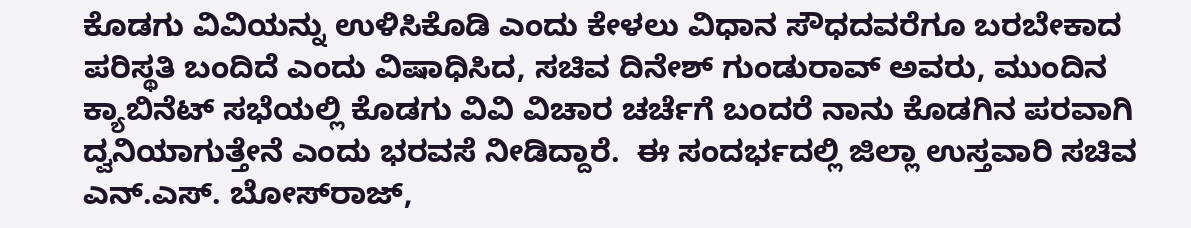ಕೊಡಗು ವಿವಿಯನ್ನು ಉಳಿಸಿಕೊಡಿ ಎಂದು ಕೇಳಲು ವಿಧಾನ ಸೌಧದವರೆಗೂ ಬರಬೇಕಾದ ಪರಿಸ್ಥತಿ ಬಂದಿದೆ ಎಂದು ವಿಷಾಧಿಸಿದ, ಸಚಿವ ದಿನೇಶ್‌ ಗುಂಡುರಾವ್‌ ಅವರು, ಮುಂದಿನ ಕ್ಯಾಬಿನೆಟ್‌ ಸಭೆಯಲ್ಲಿ ಕೊಡಗು ವಿವಿ ವಿಚಾರ ಚರ್ಚೆಗೆ ಬಂದರೆ ನಾನು ಕೊಡಗಿನ ಪರವಾಗಿ ದ್ವನಿಯಾಗುತ್ತೇನೆ ಎಂದು ಭರವಸೆ ನೀಡಿದ್ದಾರೆ.  ಈ ಸಂದರ್ಭದಲ್ಲಿ ಜಿಲ್ಲಾ ಉಸ್ತವಾರಿ ಸಚಿವ ಎನ್.ಎಸ್. ಬೋಸ್‌ರಾಜ್‌,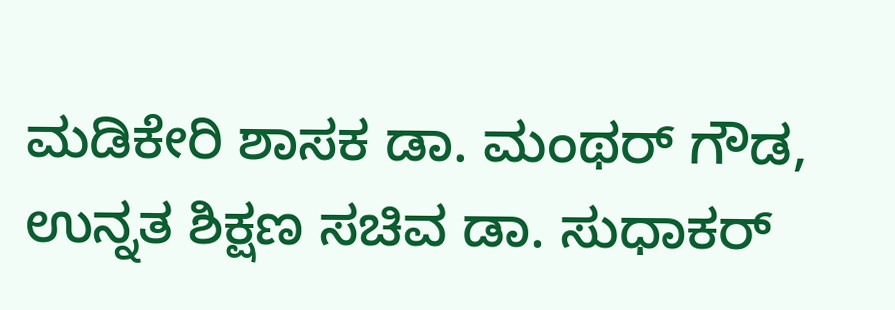ಮಡಿಕೇರಿ ಶಾಸಕ ಡಾ. ಮಂಥರ್‌ ಗೌಡ, ಉನ್ನತ ಶಿಕ್ಷಣ ಸಚಿವ ಡಾ. ಸುಧಾಕರ್‌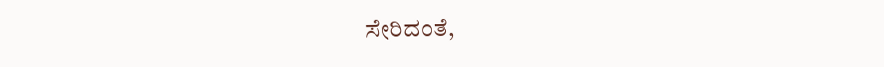ಸೇರಿದಂತೆ,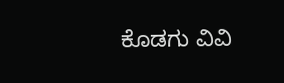ಕೊಡಗು ವಿವಿ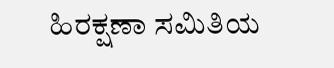ಹಿರಕ್ಷಣಾ ಸಮಿತಿಯ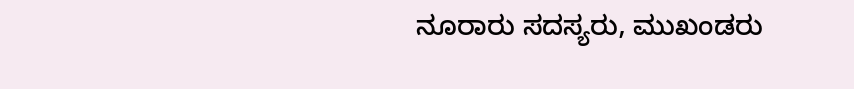ನೂರಾರು ಸದಸ್ಯರು, ಮುಖಂಡರು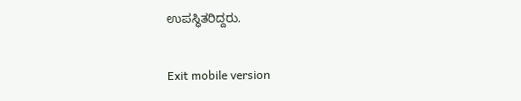ಉಪಸ್ಥಿತರಿದ್ದರು.

Exit mobile version